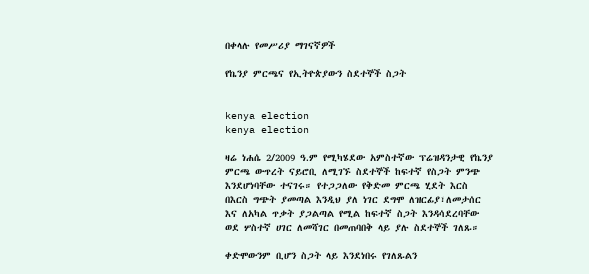በቀላሉ የመሥሪያ ማገናኛዎች

የኬንያ ምርጫና የኢትዮጵያውን ስደተኞች ስጋት


kenya election
kenya election

ዛሬ ነሐሴ 2/2009 ዓ.ም የሚካሄደው አምስተኛው ፕሬዝዳንታዊ የኬንያ ምርጫ ውጥረት ናይሮቢ ለሚገኙ ስደተኞች ከፍተኛ የስጋት ምንጭ እንደሆነባቸው ተናገሩ። የተጋጋለው የቅድመ ምርጫ ሂደት እርስ በእርስ ግጭት ያመጣል እንዲህ ያለ ነገር ደግሞ ለዝርፊያ፣ለመታሰር እና ለአካል ጥቃት ያጋልጣል የሚል ከፍተኛ ስጋት እንዳሳደረባቸው ወደ ሦስተኛ ሀገር ለመሻገር በመጠባበቅ ላይ ያሉ ስደተኞች ገለጹ።

ቀድሞውንም ቢሆን ስጋት ላይ እንደነበሩ የገለጹልን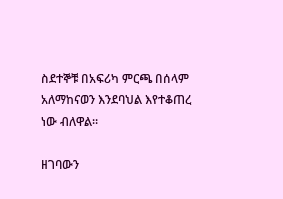ስደተኞቹ በአፍሪካ ምርጫ በሰላም አለማከናወን እንደባህል እየተቆጠረ ነው ብለዋል።

ዘገባውን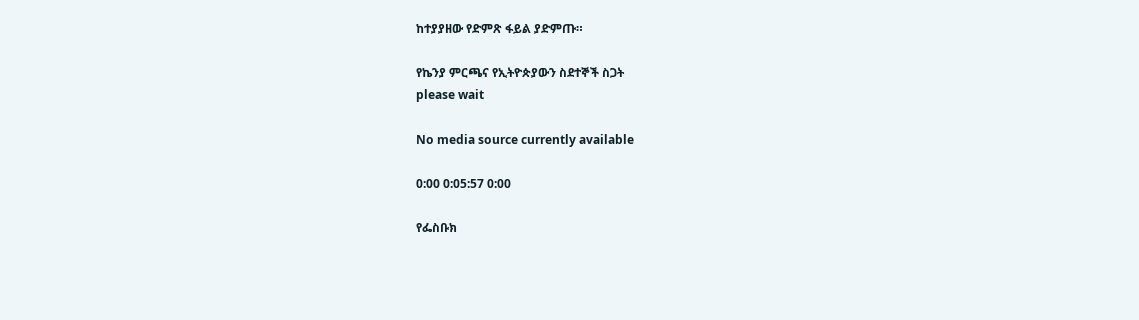ከተያያዘው የድምጽ ፋይል ያድምጡ።

የኬንያ ምርጫና የኢትዮጵያውን ስደተኞች ስጋት
please wait

No media source currently available

0:00 0:05:57 0:00

የፌስቡክ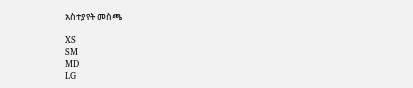አስተያየት መስጫ

XS
SM
MD
LG